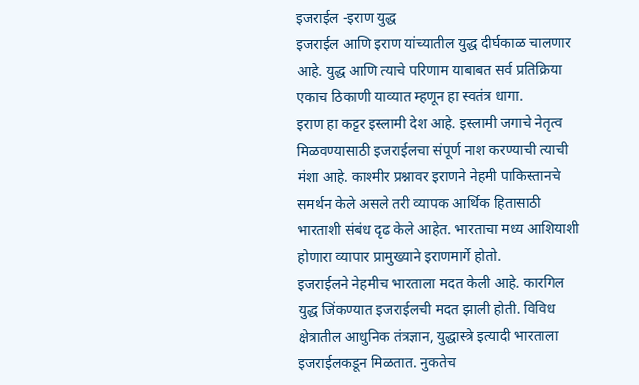इजराईल -इराण युद्ध
इजराईल आणि इराण यांच्यातील युद्ध दीर्घकाळ चालणार आहे. युद्ध आणि त्याचे परिणाम याबाबत सर्व प्रतिक्रिया एकाच ठिकाणी याव्यात म्हणून हा स्वतंत्र धागा.
इराण हा कट्टर इस्लामी देश आहे. इस्लामी जगाचे नेतृत्व मिळवण्यासाठी इजराईलचा संपूर्ण नाश करण्याची त्याची मंशा आहे. काश्मीर प्रश्नावर इराणने नेहमी पाकिस्तानचे समर्थन केले असले तरी व्यापक आर्थिक हितासाठी भारताशी संबंध दृढ केले आहेत. भारताचा मध्य आशियाशी होणारा व्यापार प्रामुख्याने इराणमार्गे होतो.
इजराईलने नेहमीच भारताला मदत केली आहे. कारगिल युद्ध जिंकण्यात इजराईलची मदत झाली होती. विविध क्षेत्रातील आधुनिक तंत्रज्ञान, युद्धास्त्रे इत्यादी भारताला इजराईलकडून मिळतात. नुकतेच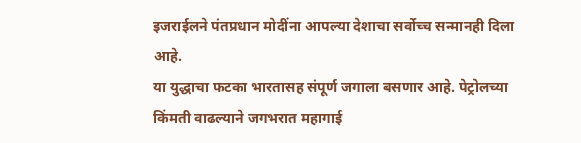इजराईलने पंतप्रधान मोदींना आपल्या देशाचा सर्वोच्च सन्मानही दिला आहे.
या युद्धाचा फटका भारतासह संपूर्ण जगाला बसणार आहे. पेट्रोलच्या किंमती वाढल्याने जगभरात महागाई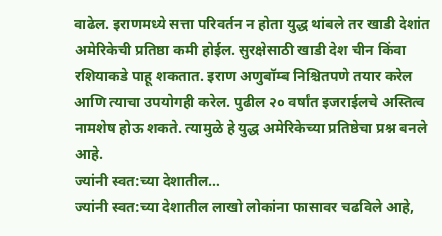वाढेल. इराणमध्ये सत्ता परिवर्तन न होता युद्ध थांबले तर खाडी देशांत अमेरिकेची प्रतिष्ठा कमी होईल. सुरक्षेसाठी खाडी देश चीन किंवा रशियाकडे पाहू शकतात. इराण अणुबॉम्ब निश्चितपणे तयार करेल आणि त्याचा उपयोगही करेल. पुढील २० वर्षांत इजराईलचे अस्तित्व नामशेष होऊ शकते. त्यामुळे हे युद्ध अमेरिकेच्या प्रतिष्ठेचा प्रश्न बनले आहे.
ज्यांनी स्वत:च्या देशातील…
ज्यांनी स्वत:च्या देशातील लाखो लोकांना फासावर चढविले आहे,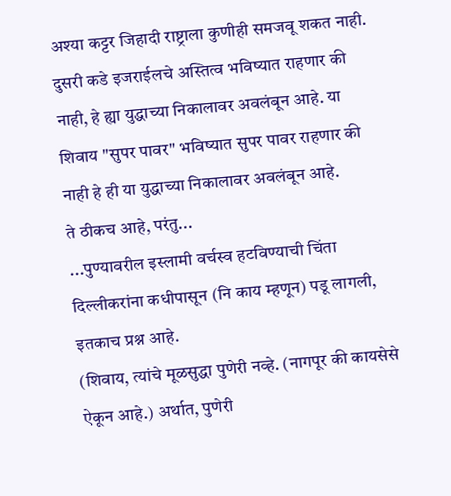अश्या कट्टर जिहादी राष्ट्राला कुणीही समजवू शकत नाही. दुसरी कडे इजराईलचे अस्तित्व भविष्यात राहणार की नाही, हे ह्या युद्धाच्या निकालावर अवलंबून आहे. या शिवाय "सुपर पावर" भविष्यात सुपर पावर राहणार की नाही हे ही या युद्धाच्या निकालावर अवलंबून आहे.
ते ठीकच आहे, परंतु...
...पुण्यावरील इस्लामी वर्चस्व हटविण्याची चिंता दिल्लीकरांना कधीपासून (नि काय म्हणून) पडू लागली, इतकाच प्रश्न आहे.
(शिवाय, त्यांचे मूळसुद्धा पुणेरी नव्हे. (नागपूर की कायसेसे ऐकून आहे.) अर्थात, पुणेरी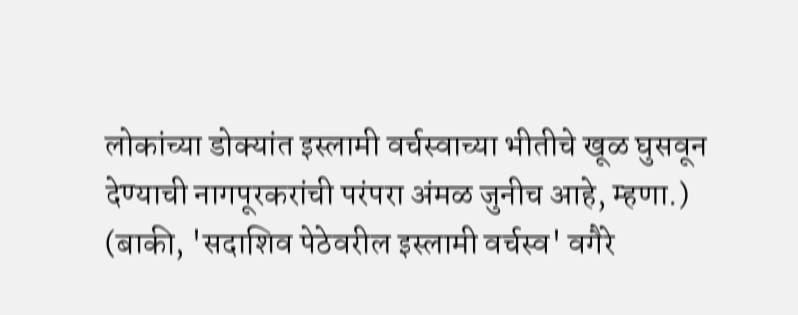लोकांच्या डोक्यांत इस्लामी वर्चस्वाच्या भीतीचे खूळ घुसवून देण्याची नागपूरकरांची परंपरा अंमळ जुनीच आहे, म्हणा.)
(बाकी, 'सदाशिव पेठेवरील इस्लामी वर्चस्व' वगैरे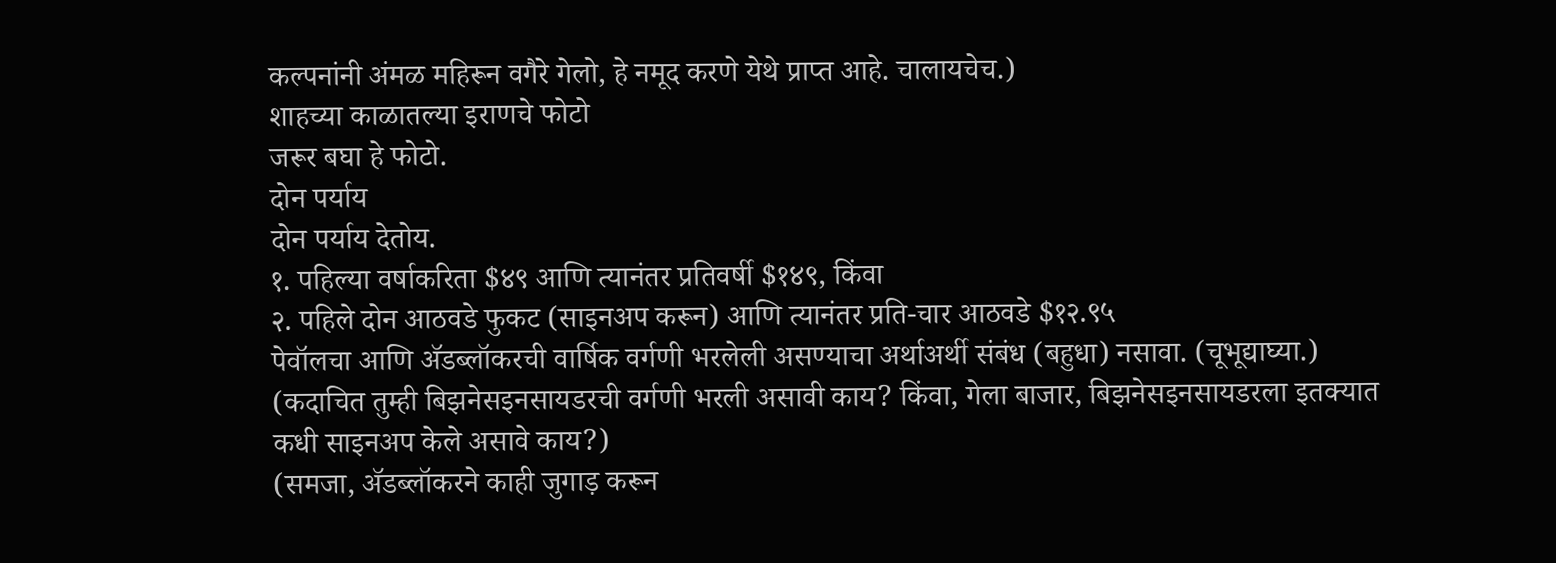कल्पनांनी अंमळ महिरून वगैरे गेलो, हे नमूद करणे येथे प्राप्त आहे. चालायचेच.)
शाहच्या काळातल्या इराणचे फोटो
जरूर बघा हे फोटो.
दोन पर्याय
दोन पर्याय देतोय.
१. पहिल्या वर्षाकरिता $४९ आणि त्यानंतर प्रतिवर्षी $१४९, किंवा
२. पहिले दोन आठवडे फुकट (साइनअप करून) आणि त्यानंतर प्रति-चार आठवडे $१२.९५
पेवॉलचा आणि ॲडब्लॉकरची वार्षिक वर्गणी भरलेली असण्याचा अर्थाअर्थी संबंध (बहुधा) नसावा. (चूभूद्याघ्या.)
(कदाचित तुम्ही बिझनेसइनसायडरची वर्गणी भरली असावी काय? किंवा, गेला बाजार, बिझनेसइनसायडरला इतक्यात कधी साइनअप केले असावे काय?)
(समजा, ॲडब्लॉकरने काही जुगाड़ करून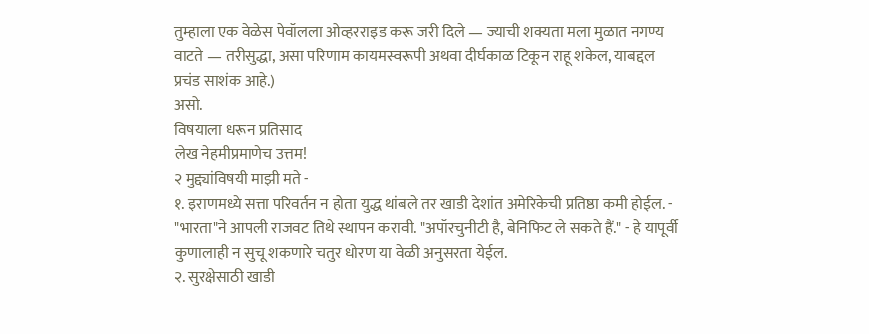तुम्हाला एक वेळेस पेवॉलला ओव्हरराइड करू जरी दिले — ज्याची शक्यता मला मुळात नगण्य वाटते — तरीसुद्धा, असा परिणाम कायमस्वरूपी अथवा दीर्घकाळ टिकून राहू शकेल, याबद्दल प्रचंड साशंक आहे.)
असो.
विषयाला धरून प्रतिसाद
लेख नेहमीप्रमाणेच उत्तम!
२ मुद्द्यांविषयी माझी मते -
१. इराणमध्ये सत्ता परिवर्तन न होता युद्ध थांबले तर खाडी देशांत अमेरिकेची प्रतिष्ठा कमी होईल. - "भारता"ने आपली राजवट तिथे स्थापन करावी. "अपॉरचुनीटी है, बेनिफिट ले सकते हैं." - हे यापूर्वी कुणालाही न सुचू शकणारे चतुर धोरण या वेळी अनुसरता येईल.
२. सुरक्षेसाठी खाडी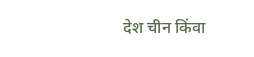देश चीन किंवा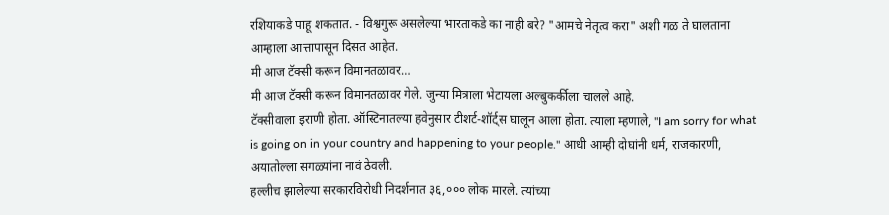रशियाकडे पाहू शकतात. - विश्वगुरू असलेल्या भारताकडे का नाही बरे? "आमचे नेतृत्व करा" अशी गळ ते घालताना आम्हाला आत्तापासून दिसत आहेत.
मी आज टॅक्सी करून विमानतळावर…
मी आज टॅक्सी करून विमानतळावर गेले. जुन्या मित्राला भेटायला अल्बुकर्कीला चालले आहे.
टॅक्सीवाला इराणी होता. ऑस्टिनातल्या हवेनुसार टीशर्ट-शॉर्ट्स घालून आला होता. त्याला म्हणाले, "I am sorry for what is going on in your country and happening to your people." आधी आम्ही दोघांनी धर्म, राजकारणी, अयातोल्ला सगळ्यांना नावं ठेवली.
हल्लीच झालेल्या सरकारविरोधी निदर्शनात ३६,००० लोक मारले. त्यांच्या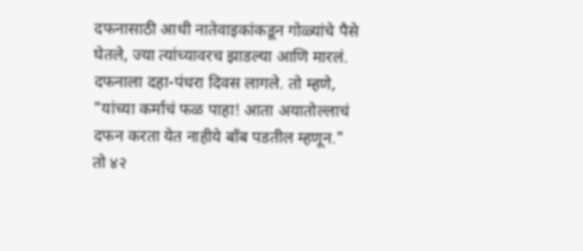दफनासाठी आधी नातेवाइकांकडून गोळ्यांचे पैसे घेतले, ज्या त्यांच्यावरच झाडल्या आणि मारलं. दफनाला दहा-पंधरा दिवस लागले. तो म्हणे, "यांच्या कर्माचं फळ पाहा! आता अयातोल्लाचं दफन करता येत नाहीये बाँब पडतील म्हणून."
तो ४२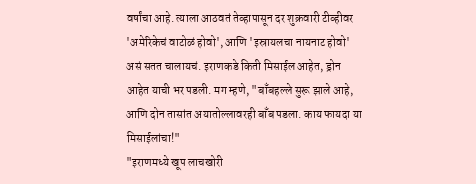वर्षांचा आहे. त्याला आठवतं तेव्हापासून दर शुक्रवारी टीव्हीवर 'अमेरिकेचं वाटोळं होवो', आणि 'इस्रायलचा नायनाट होवो' असं सतत चालायचं. इराणकडे किती मिसाईल आहेत, ड्रोन आहेत याची भर पडली. मग म्हणे, "बाँबहल्ले सुरू झाले आहे, आणि दोन तासांत अयातोल्लावरही बाँब पडला. काय फायदा या मिसाईलांचा!"
"इराणमध्ये खूप लाचखोरी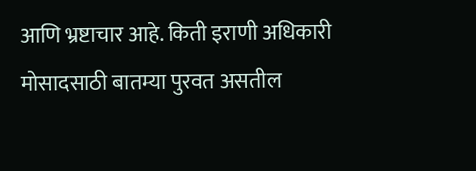आणि भ्रष्टाचार आहे. किती इराणी अधिकारी मोसादसाठी बातम्या पुरवत असतील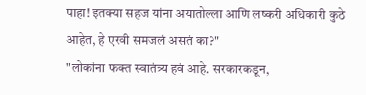पाहा! इतक्या सहज यांना अयातोल्ला आणि लष्करी अधिकारी कुठे आहेत, हे एरवी समजलं असतं का?"
"लोकांना फक्त स्वातंत्र्य हवं आहे. सरकारकडून,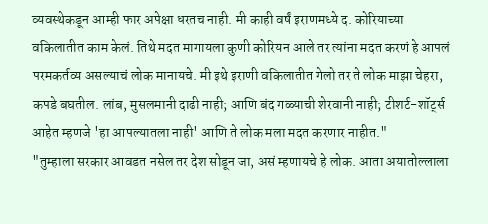व्यवस्थेकडून आम्ही फार अपेक्षा धरतच नाही. मी काही वर्षं इराणमध्ये द. कोरियाच्या वकिलातीत काम केलं. तिथे मदत मागायला कुणी कोरियन आले तर त्यांना मदत करणं हे आपलं परमकर्तव्य असल्याचं लोक मानायचे. मी इथे इराणी वकिलातीत गेलो तर ते लोक माझा चेहरा, कपडे बघतील. लांब, मुसलमानी दाढी नाही; आणि बंद गळ्याची शेरवानी नाही; टीशर्ट-शॉर्ट्स आहेत म्हणजे 'हा आपल्यातला नाही' आणि ते लोक मला मदत करणार नाहीत."
"तुम्हाला सरकार आवडत नसेल तर देश सोडून जा, असं म्हणायचे हे लोक. आता अयातोल्लाला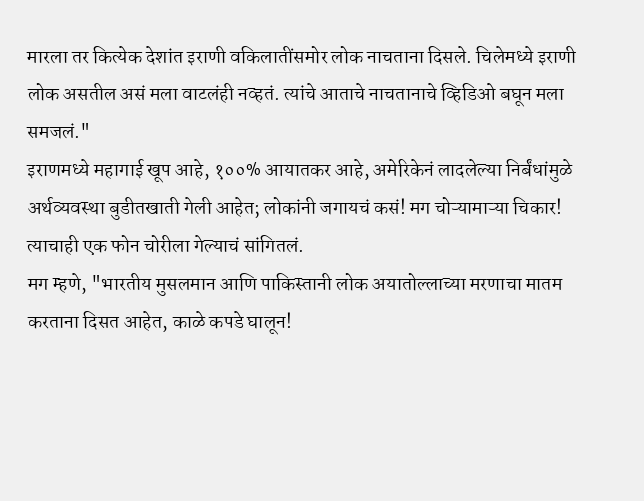मारला तर कित्येक देशांत इराणी वकिलातींसमोर लोक नाचताना दिसले. चिलेमध्ये इराणी लोक असतील असं मला वाटलंही नव्हतं. त्यांचे आताचे नाचतानाचे व्हिडिओ बघून मला समजलं."
इराणमध्ये महागाई खूप आहे, १००% आयातकर आहे, अमेरिकेनं लादलेल्या निर्बंधांमुळे अर्थव्यवस्था बुडीतखाती गेली आहेत; लोकांनी जगायचं कसं! मग चोऱ्यामाऱ्या चिकार! त्याचाही एक फोन चोरीला गेल्याचं सांगितलं.
मग म्हणे, "भारतीय मुसलमान आणि पाकिस्तानी लोक अयातोल्लाच्या मरणाचा मातम करताना दिसत आहेत, काळे कपडे घालून!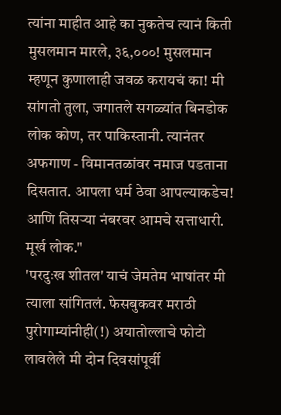त्यांना माहीत आहे का नुकतेच त्यानं किती मुसलमान मारले, ३६,०००! मुसलमान म्हणून कुणालाही जवळ करायचं का! मी सांगतो तुला, जगातले सगळ्यांत बिनडोक लोक कोण, तर पाकिस्तानी. त्यानंतर अफगाण - विमानतळांवर नमाज पडताना दिसतात. आपला धर्म ठेवा आपल्याकडेच! आणि तिसऱ्या नंबरवर आमचे सत्ताधारी. मूर्ख लोक."
'परदुःख शीतल' याचं जेमतेम भाषांतर मी त्याला सांगितलं. फेसबुकवर मराठी पुरोगाम्यांनीही(!) अयातोल्लाचे फोटो लावलेले मी दोन दिवसांपूर्वी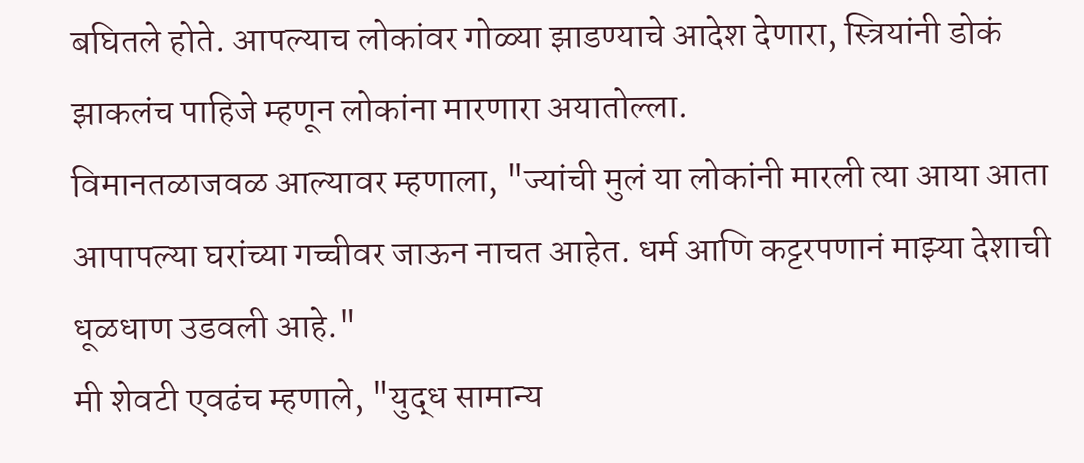बघितले होते. आपल्याच लोकांवर गोळ्या झाडण्याचे आदेश देणारा, स्त्रियांनी डोकं झाकलंच पाहिजे म्हणून लोकांना मारणारा अयातोल्ला.
विमानतळाजवळ आल्यावर म्हणाला, "ज्यांची मुलं या लोकांनी मारली त्या आया आता आपापल्या घरांच्या गच्चीवर जाऊन नाचत आहेत. धर्म आणि कट्टरपणानं माझ्या देशाची धूळधाण उडवली आहे."
मी शेवटी एवढंच म्हणाले, "युद्ध सामान्य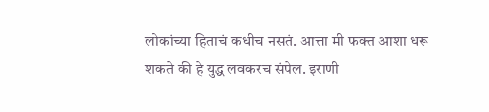लोकांच्या हिताचं कधीच नसतं. आत्ता मी फक्त आशा धरू शकते की हे युद्ध लवकरच संपेल. इराणी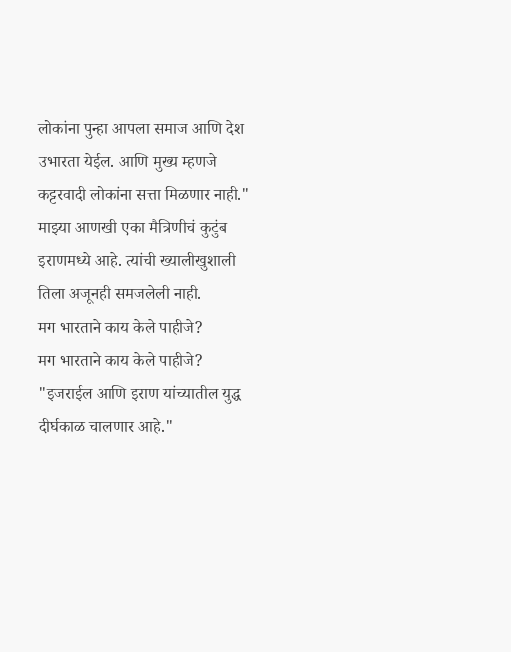लोकांना पुन्हा आपला समाज आणि देश उभारता येईल. आणि मुख्य म्हणजे कट्टरवादी लोकांना सत्ता मिळणार नाही."
माझ्या आणखी एका मैत्रिणीचं कुटुंब इराणमध्ये आहे. त्यांची ख्यालीखुशाली तिला अजूनही समजलेली नाही.
मग भारताने काय केले पाहीजे?
मग भारताने काय केले पाहीजे?
"इजराईल आणि इराण यांच्यातील युद्ध दीर्घकाळ चालणार आहे."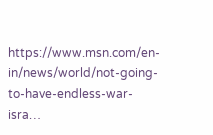https://www.msn.com/en-in/news/world/not-going-to-have-endless-war-isra…